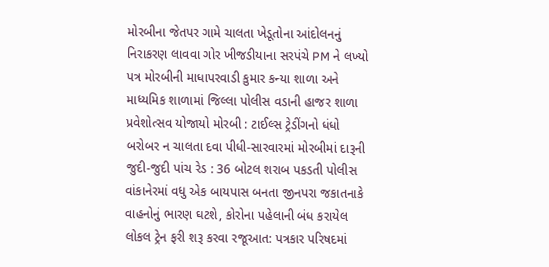મોરબીના જેતપર ગામે ચાલતા ખેડૂતોના આંદોલનનું નિરાકરણ લાવવા ગોર ખીજડીયાના સરપંચે PM ને લખ્યો પત્ર મોરબીની માધાપરવાડી કુમાર કન્યા શાળા અને માધ્યમિક શાળામાં જિલ્લા પોલીસ વડાની હાજર શાળા પ્રવેશોત્સવ યોજાયો મોરબી : ટાઈલ્સ ટ્રેડીંગનો ધંધો બરોબર ન ચાલતા દવા પીધી-સારવારમાં મોરબીમાં દારૂની જુદી-જુદી પાંચ રેડ : 36 બોટલ શરાબ પકડતી પોલીસ વાંકાનેરમાં વધુ એક બાયપાસ બનતા જીનપરા જકાતનાકે વાહનોનું ભારણ ઘટશે, કોરોના પહેલાની બંધ કરાયેલ લોકલ ટ્રેન ફરી શરૂ કરવા રજૂઆત: પત્રકાર પરિષદમાં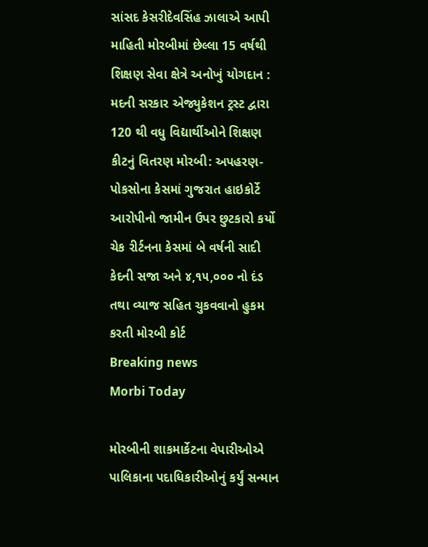સાંસદ કેસરીદેવસિંહ ઝાલાએ આપી માહિતી મોરબીમાં છેલ્લા 15 વર્ષથી શિક્ષણ સેવા ક્ષેત્રે અનોખું યોગદાન : મદની સરકાર એજ્યુકેશન ટ્રસ્ટ દ્વારા 120 થી વધુ વિદ્યાર્થીઓને શિક્ષણ કીટનું વિતરણ મોરબી: અપહરણ-પોકસોના કેસમાં ગુજરાત હાઇકોર્ટે આરોપીનો જામીન ઉપર છુટકારો કર્યો ચેક રીર્ટનના કેસમાં બે વર્ષની સાદી કેદની સજા અને ૪,૧૫,૦૦૦ નો દંડ તથા વ્યાજ સહિત ચુકવવાનો હુકમ કરતી મોરબી કોર્ટ
Breaking news
Morbi Today

મોરબીની શાકમાર્કેટના વેપારીઓએ પાલિકાના પદાધિકારીઓનું કર્યું સન્માન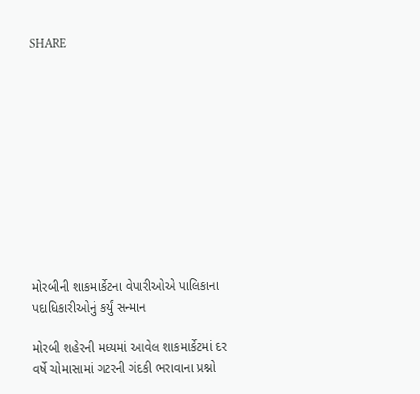SHARE











મોરબીની શાકમાર્કેટના વેપારીઓએ પાલિકાના પદાધિકારીઓનું કર્યું સન્માન

મોરબી શહેરની મધ્યમાં આવેલ શાકમાર્કેટમાં દર વર્ષે ચોમાસામાં ગટરની ગંદકી ભરાવાના પ્રશ્નો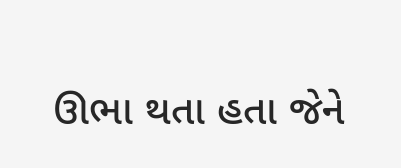ઊભા થતા હતા જેને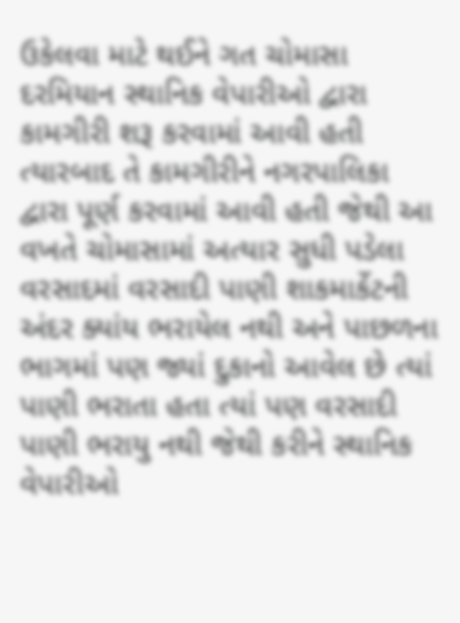ઉકેલવા માટે થઈને ગત ચોમાસા દરમિયાન સ્થાનિક વેપારીઓ દ્વારા કામગીરી શરૂ કરવામાં આવી હતી ત્યારબાદ તે કામગીરીને નગરપાલિકા દ્વારા પૂર્ણ કરવામાં આવી હતી જેથી આ વખતે ચોમાસામાં અત્યાર સુધી પડેલા વરસાદમાં વરસાદી પાણી શાકમાર્કેટની અંદર ક્યાંય ભરાયેલ નથી અને પાછળના ભાગમાં પણ જ્યાં દુકાનો આવેલ છે ત્યાં પાણી ભરાતા હતા ત્યાં પણ વરસાદી પાણી ભરાયુ નથી જેથી કરીને સ્થાનિક વેપારીઓ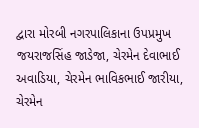દ્વારા મોરબી નગરપાલિકાના ઉપપ્રમુખ જયરાજસિંહ જાડેજા, ચેરમેન દેવાભાઈ અવાડિયા, ચેરમેન ભાવિકભાઈ જારીયા, ચેરમેન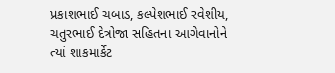પ્રકાશભાઈ ચબાડ, કલ્પેશભાઈ રવેશીય, ચતુરભાઈ દેત્રોજા સહિતના આગેવાનોને ત્યાં શાકમાર્કેટ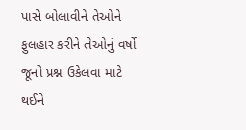પાસે બોલાવીને તેઓને ફુલહાર કરીને તેઓનું વર્ષો જૂનો પ્રશ્ન ઉકેલવા માટે થઈને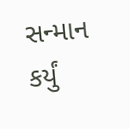સન્માન કર્યું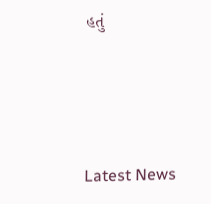હતું






Latest News